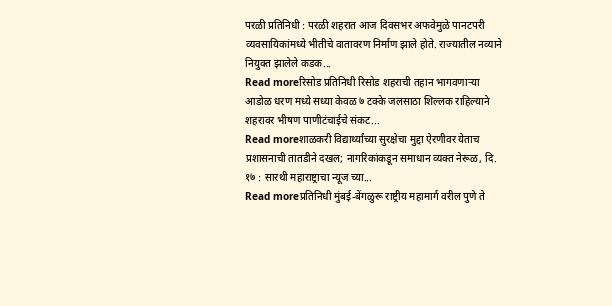परळी प्रतिनिधी : परळी शहरात आज दिवसभर अफवेमुळे पानटपरी व्यवसायिकांमध्ये भीतीचे वातावरण निर्माण झाले होते. राज्यातील नव्याने नियुक्त झालेले कडक...
Read moreरिसोड प्रतिनिधी रिसोड शहराची तहान भागवणाऱ्या आडोळ धरण मध्ये सध्या केवळ ७ टक्के जलसाठा शिल्लक राहिल्याने शहरावर भीषण पाणीटंचाईचे संकट...
Read moreशाळकरी विद्यार्थ्यांच्या सुरक्षेचा मुद्दा ऐरणीवर येताच प्रशासनाची तातडीने दखल; नागरिकांकडून समाधान व्यक्त नेरूळ, दि. १७ : सारथी महाराष्ट्राचा न्यूज च्या...
Read moreप्रतिनिधी मुंबई-बेंगळुरू राष्ट्रीय महामार्ग वरील पुणे ते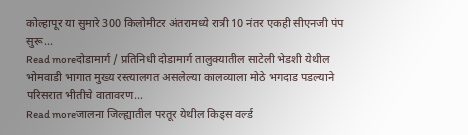कोल्हापूर या सुमारे 300 किलोमीटर अंतरामध्ये रात्री 10 नंतर एकही सीएनजी पंप सुरू...
Read moreदोडामार्ग / प्रतिनिधी दोडामार्ग तालुक्यातील साटेली भेडशी येथील भोमवाडी भागात मुख्य रस्त्यालगत असलेल्या कालव्याला मोठे भगदाड पडल्याने परिसरात भीतीचे वातावरण...
Read moreजालना जिल्ह्यातील परतूर येथील किड्स वर्ल्ड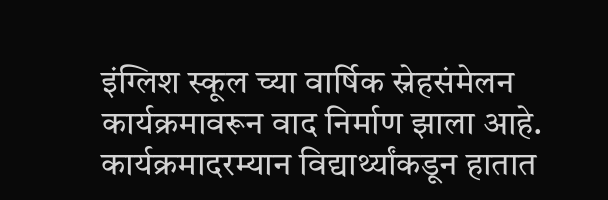इंग्लिश स्कूल च्या वार्षिक स्नेहसंमेलन कार्यक्रमावरून वाद निर्माण झाला आहे. कार्यक्रमादरम्यान विद्यार्थ्यांकडून हातात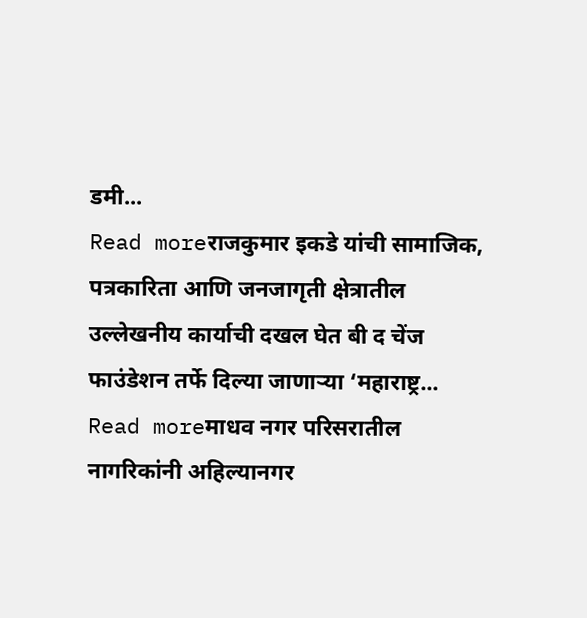डमी...
Read moreराजकुमार इकडे यांची सामाजिक, पत्रकारिता आणि जनजागृती क्षेत्रातील उल्लेखनीय कार्याची दखल घेत बी द चेंज फाउंडेशन तर्फे दिल्या जाणाऱ्या ‘महाराष्ट्र...
Read moreमाधव नगर परिसरातील नागरिकांनी अहिल्यानगर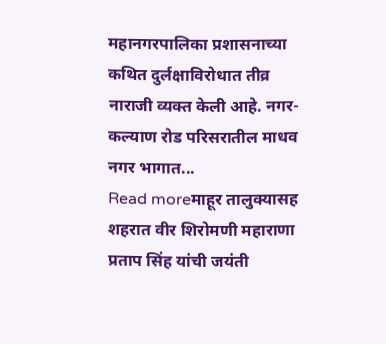महानगरपालिका प्रशासनाच्या कथित दुर्लक्षाविरोधात तीव्र नाराजी व्यक्त केली आहे. नगर-कल्याण रोड परिसरातील माधव नगर भागात...
Read moreमाहूर तालुक्यासह शहरात वीर शिरोमणी महाराणा प्रताप सिंह यांची जयंती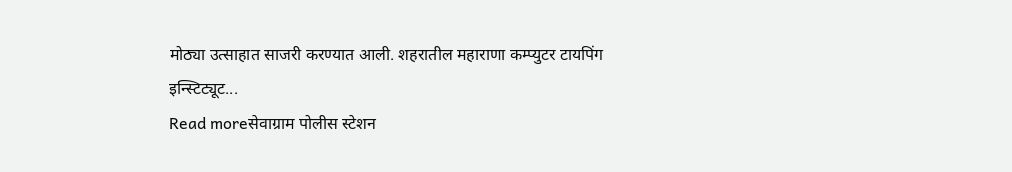मोठ्या उत्साहात साजरी करण्यात आली. शहरातील महाराणा कम्प्युटर टायपिंग इन्स्टिट्यूट...
Read moreसेवाग्राम पोलीस स्टेशन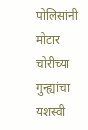पोलिसांनी मोटार चोरीच्या गुन्ह्यांचा यशस्वी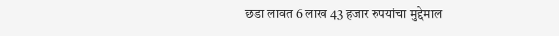छडा लावत 6 लाख 43 हजार रुपयांचा मुद्देमाल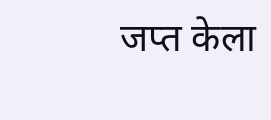जप्त केला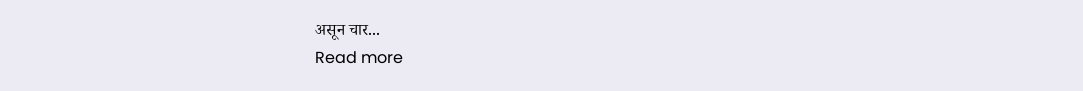असून चार...
Read more